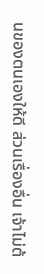นของตนเองให้ดี ส่วนเรื่องอื่น เจ้าไม่ต้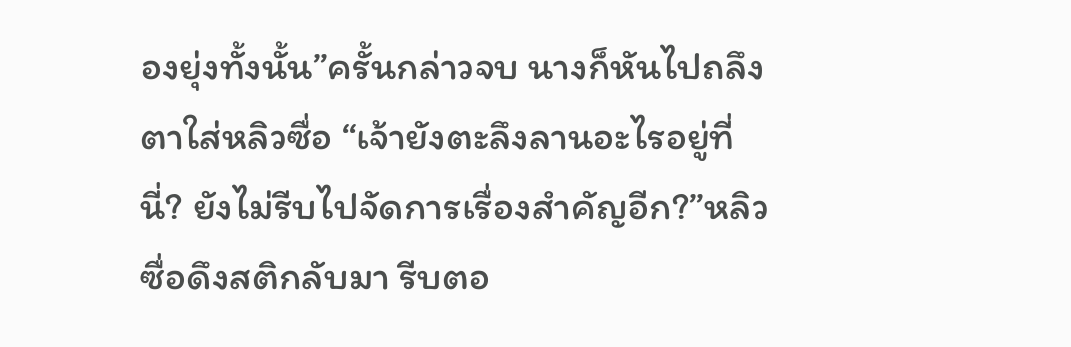องยุ่งทั้งนั้น”ครั้นกล่าวจบ นางก็หันไปถลึงตาใส่หลิวซื่อ “เจ้ายังตะลึงลานอะไรอยู่ที่นี่? ยังไม่รีบไปจัดการเรื่องสำคัญอีก?”หลิวซื่อดึงสติกลับมา รีบตอ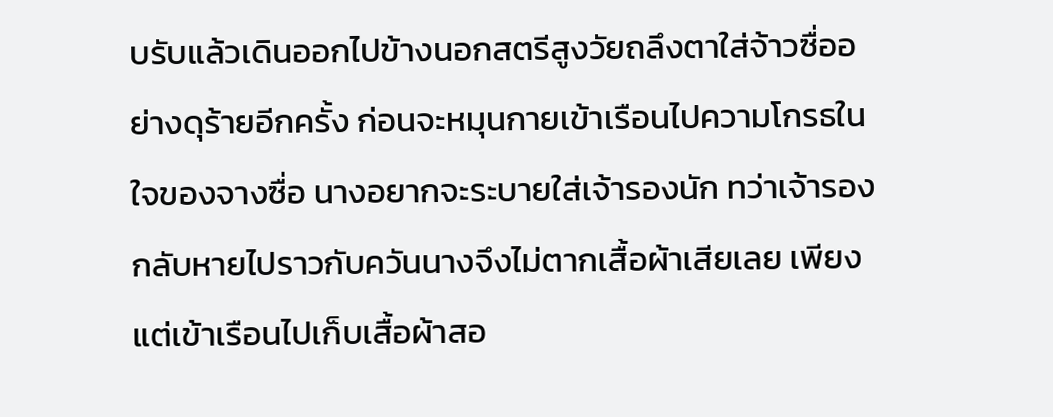บรับแล้วเดินออกไปข้างนอกสตรีสูงวัยถลึงตาใส่จ้าวซื่ออย่างดุร้ายอีกครั้ง ก่อนจะหมุนกายเข้าเรือนไปความโกรธในใจของจางซื่อ นางอยากจะระบายใส่เจ้ารองนัก ทว่าเจ้ารองกลับหายไปราวกับควันนางจึงไม่ตากเสื้อผ้าเสียเลย เพียงแต่เข้าเรือนไปเก็บเสื้อผ้าสอ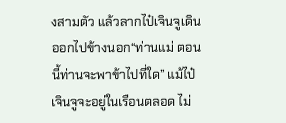งสามตัว แล้วลากไป๋เจินจูเดินออกไปข้างนอก“ท่านแม่ ตอนนี้ท่านจะพาข้าไปที่ใด” แม้ไป๋เจินจูจะอยู่ในเรือนตลอด ไม่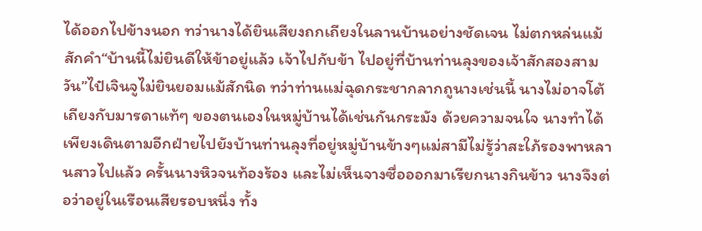ได้ออกไปข้างนอก ทว่านางได้ยินเสียงถกเถียงในลานบ้านอย่างชัดเจน ไม่ตกหล่นแม้สักคำ“บ้านนี้ไม่ยินดีให้ข้าอยู่แล้ว เจ้าไปกับข้า ไปอยู่ที่บ้านท่านลุงของเจ้าสักสองสามวัน”ไป๋เจินจูไม่ยินยอมแม้สักนิด ทว่าท่านแม่ฉุดกระชากลากถูนางเช่นนี้ นางไม่อาจโต้เถียงกับมารดาแท้ๆ ของตนเองในหมู่บ้านได้เช่นกันกระมัง ด้วยความจนใจ นางทำได้เพียงเดินตามอีกฝ่ายไปยังบ้านท่านลุงที่อยู่หมู่บ้านข้างๆแม่สามีไม่รู้ว่าสะใภ้รองพาหลานสาวไปแล้ว ครั้นนางหิวจนท้องร้อง และไม่เห็นจางซื่อออกมาเรียกนางกินข้าว นางจึงต่อว่าอยู่ในเรือนเสียรอบหนึ่ง ทั้ง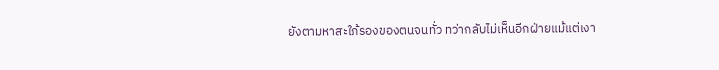ยังตามหาสะใภ้รองของตนจนทั่ว ทว่ากลับไม่เห็นอีกฝ่ายแม้แต่เงา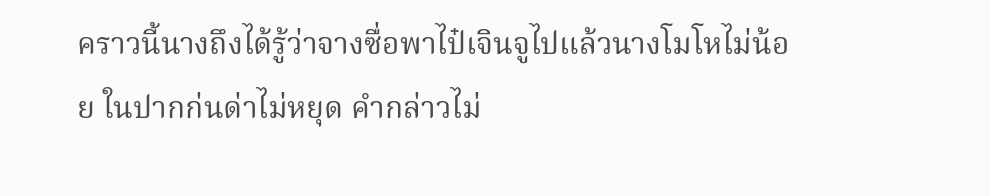คราวนี้นางถึงได้รู้ว่าจางซื่อพาไป๋เจินจูไปแล้วนางโมโหไม่น้อย ในปากก่นด่าไม่หยุด คำกล่าวไม่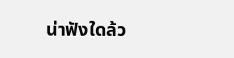น่าฟังใดล้ว